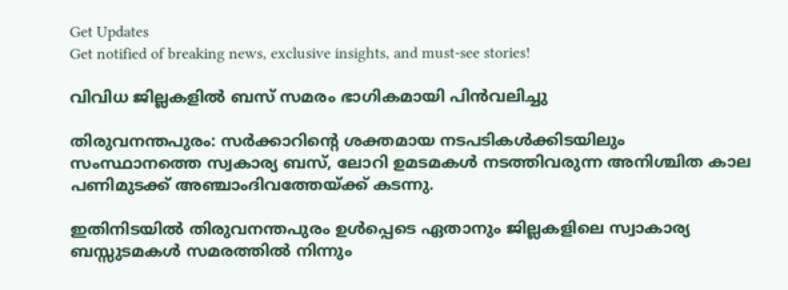Get Updates
Get notified of breaking news, exclusive insights, and must-see stories!

വിവിധ ജില്ലകളില്‍ ബസ് സമരം ഭാഗികമായി പിന്‍വലിച്ചു

തിരുവനന്തപുരം: സര്‍ക്കാറിന്റെ ശക്തമായ നടപടികള്‍ക്കിടയിലും സംസ്ഥാനത്തെ സ്വകാര്യ ബസ്, ലോറി ഉമടമകള്‍ നടത്തിവരുന്ന അനിശ്ചിത കാല പണിമുടക്ക് അഞ്ചാംദിവത്തേയ്ക്ക് കടന്നു.

ഇതിനിടയില്‍ തിരുവനന്തപുരം ഉള്‍പ്പെടെ ഏതാനും ജില്ലകളിലെ സ്വാകാര്യ ബസ്സുടമകള്‍ സമരത്തില്‍ നിന്നും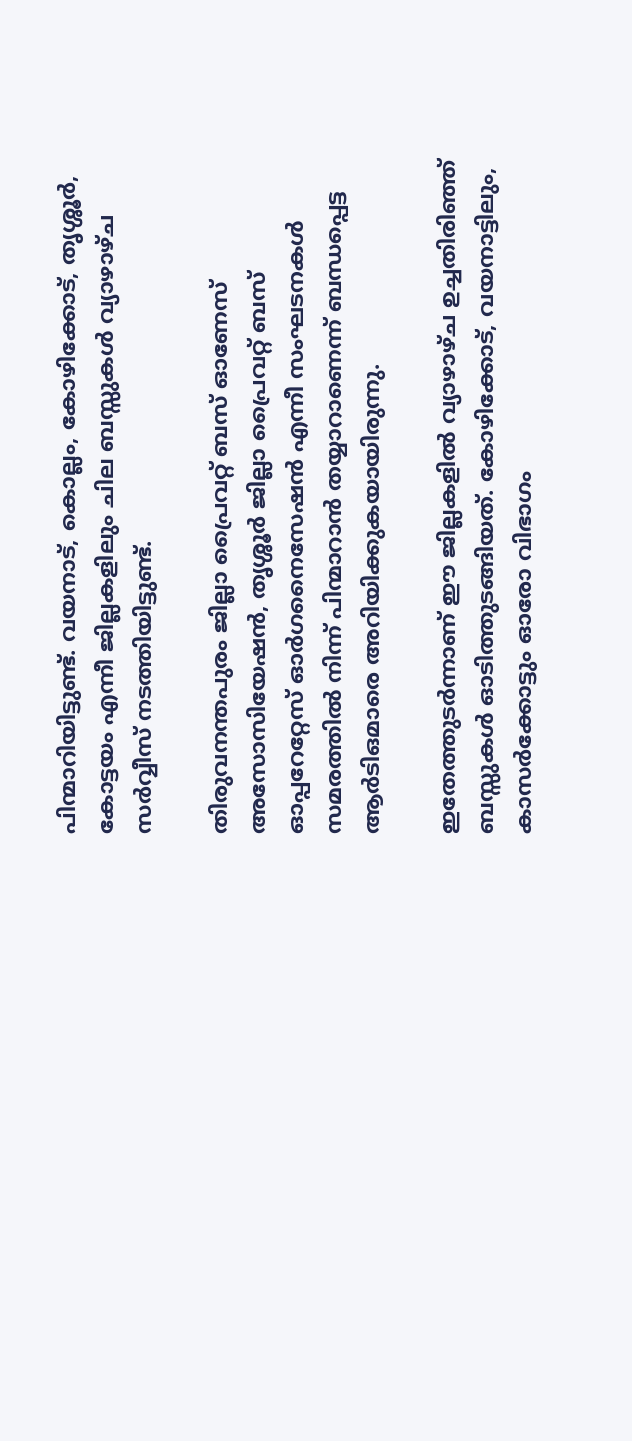പിന്മാറിയിട്ടുണ്ട്. വയനാട്, കൊല്ലം, കോഴിക്കോട്, തൃശ്ശൂര്‍, കോട്ടയം എന്നീ ജില്ലകളിലും ചില ബസ്സുകള്‍ വ്യാഴാഴ്ച സര്‍വ്വീസ് നടത്തിയിട്ടുണ്ട്.

തിരുവനന്തപുരം ജില്ലാ പ്രൈവറ്റ് ബസ് ഓണേസ് അസോസിയേഷന്‍, തൃശ്ശൂര്‍ ജില്ലാ പ്രൈവറ്റ് ബസ് ഓപ്പറേറ്റേസ് ഓര്‍ഗനൈസേഷന്‍ എന്നീ സംഘടനകള്‍ സമരത്തില്‍ നിന്ന് പിന്മാറാന്‍ തയ്യാറാണെന്ന് ബന്ധപ്പെട്ട ആര്‍ടിഒമാരെ അറിയിക്കുകയായിരുന്നു.

ഇതേത്തുടര്‍ന്നാണ് ഈ ജില്ലകളില്‍ വ്യാഴാഴ്ച ഉച്ചതിരിഞ്ഞ് ബസ്സുകള്‍ ഓടിത്തുടങ്ങിയത്. കോഴിക്കോട്, വയനാട്ടിലും, കാസര്‍ക്കോട്ടും ഓരോ വിഭാഗം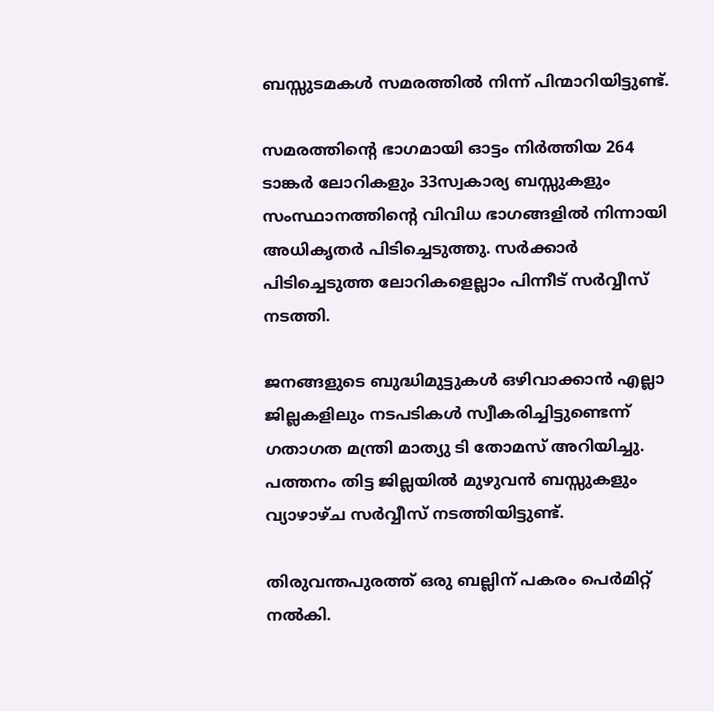ബസ്സുടമകള്‍ സമരത്തില്‍ നിന്ന് പിന്മാറിയിട്ടുണ്ട്.

സമരത്തിന്റെ ഭാഗമായി ഓട്ടം നിര്‍ത്തിയ 264 ടാങ്കര്‍ ലോറികളും 33സ്വകാര്യ ബസ്സുകളും സംസ്ഥാനത്തിന്റെ വിവിധ ഭാഗങ്ങളില്‍ നിന്നായി അധികൃതര്‍ പിടിച്ചെടുത്തു. സര്‍ക്കാര്‍ പിടിച്ചെടുത്ത ലോറികളെല്ലാം പിന്നീട് സര്‍വ്വീസ് നടത്തി.

ജനങ്ങളുടെ ബുദ്ധിമുട്ടുകള്‍ ഒഴിവാക്കാന്‍ എല്ലാ ജില്ലകളിലും നടപടികള്‍ സ്വീകരിച്ചിട്ടുണ്ടെന്ന് ഗതാഗത മന്ത്രി മാത്യു ടി തോമസ് അറിയിച്ചു. പത്തനം തിട്ട ജില്ലയില്‍ മുഴുവന്‍ ബസ്സുകളും വ്യാഴാഴ്ച സര്‍വ്വീസ് നടത്തിയിട്ടുണ്ട്.

തിരുവന്തപുരത്ത് ഒരു ബല്ലിന് പകരം പെര്‍മിറ്റ് നല്‍കി.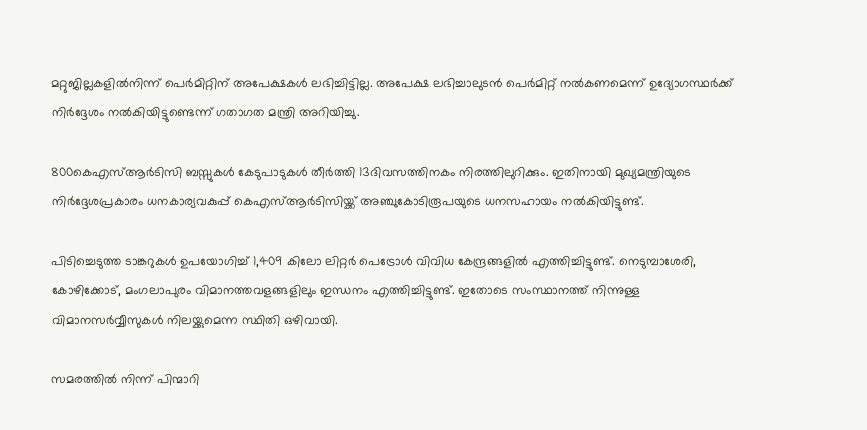മറ്റുജില്ലകളില്‍നിന്ന് പെര്‍മിറ്റിന് അപേക്ഷകള്‍ ലഭിച്ചിട്ടില്ല. അപേക്ഷ ലഭിച്ചാലുടന്‍ പെര്‍മിറ്റ് നല്‍കണമെന്ന് ഉദ്യോഗസ്ഥര്‍ക്ക് നിര്‍ദ്ദേശം നല്‍കിയിട്ടുണ്ടെന്ന് ഗതാഗത മന്ത്രി അറിയിച്ചു.

800കെഎസ്ആര്‍ടിസി ബസ്സുകള്‍ കേടുപാടുകള്‍ തീര്‍ത്തി 13ദിവസത്തിനകം നിരത്തിലുറിക്കും. ഇതിനായി മുഖ്യമന്ത്രിയുടെ നിര്‍ദ്ദേശപ്രകാരം ധനകാര്യവകുപ്പ് കെഎസ്ആര്‍ടിസിയ്ക്ക് അഞ്ചുകോടിരൂപയുടെ ധനസഹായം നല്‍കിയിട്ടുണ്ട്.

പിടിച്ചെടുത്ത ടാങ്കറുകള്‍ ഉപയോഗിച്ച് 1,409 കിലോ ലിറ്റര്‍ പെട്രോള്‍ വിവിധ കേന്ദ്രങ്ങളില്‍ എത്തിച്ചിട്ടുണ്ട്. നെടുമ്പാശേരി, കോഴിക്കോട്, മംഗലാപുരം വിമാനത്തവളങ്ങളിലും ഇന്ധനം എത്തിച്ചിട്ടുണ്ട്. ഇതോടെ സംസ്ഥാനത്ത് നിന്നുള്ള വിമാനസര്‍വ്വീസുകള്‍ നിലയ്ക്കുമെന്ന സ്ഥിതി ഒഴിവായി.

സമരത്തില്‍ നിന്ന് പിന്മാറി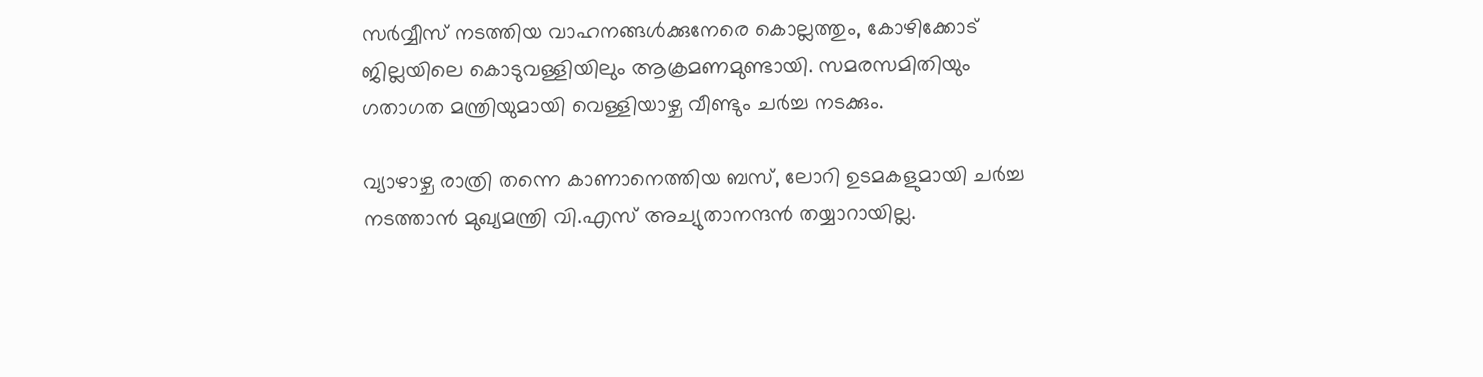സര്‍വ്വീസ് നടത്തിയ വാഹനങ്ങള്‍ക്കുനേരെ കൊല്ലത്തും, കോഴിക്കോട് ജില്ലയിലെ കൊടുവള്ളിയിലും ആക്രമണമുണ്ടായി. സമരസമിതിയും ഗതാഗത മന്ത്രിയുമായി വെള്ളിയാഴ്ച വീണ്ടും ചര്‍ച്ച നടക്കും.

വ്യാഴാഴ്ച രാത്രി തന്നെ കാണാനെത്തിയ ബസ്, ലോറി ഉടമകളുമായി ചര്‍ച്ച നടത്താന്‍ മുഖ്യമന്ത്രി വി.എസ് അച്യുതാനന്ദന്‍ തയ്യാറായില്ല.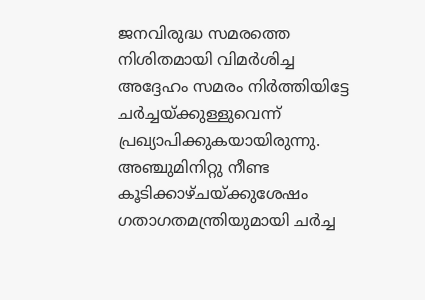ജനവിരുദ്ധ സമരത്തെ നിശിതമായി വിമര്‍ശിച്ച അദ്ദേഹം സമരം നിര്‍ത്തിയിട്ടേ ചര്‍ച്ചയ്ക്കുള്ളുവെന്ന് പ്രഖ്യാപിക്കുകയായിരുന്നു. അഞ്ചുമിനിറ്റു നീണ്ട കൂടിക്കാഴ്ചയ്ക്കുശേഷം ഗതാഗതമന്ത്രിയുമായി ചര്‍ച്ച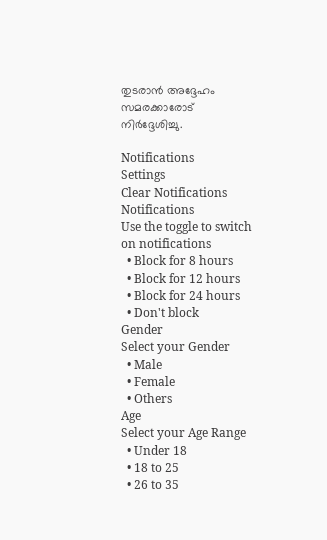തുടരാന്‍ അദ്ദേഹം സമരക്കാരോട് നിര്‍ദ്ദേശിച്ചു.

Notifications
Settings
Clear Notifications
Notifications
Use the toggle to switch on notifications
  • Block for 8 hours
  • Block for 12 hours
  • Block for 24 hours
  • Don't block
Gender
Select your Gender
  • Male
  • Female
  • Others
Age
Select your Age Range
  • Under 18
  • 18 to 25
  • 26 to 35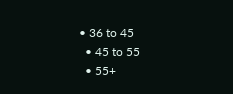• 36 to 45
  • 45 to 55
  • 55+